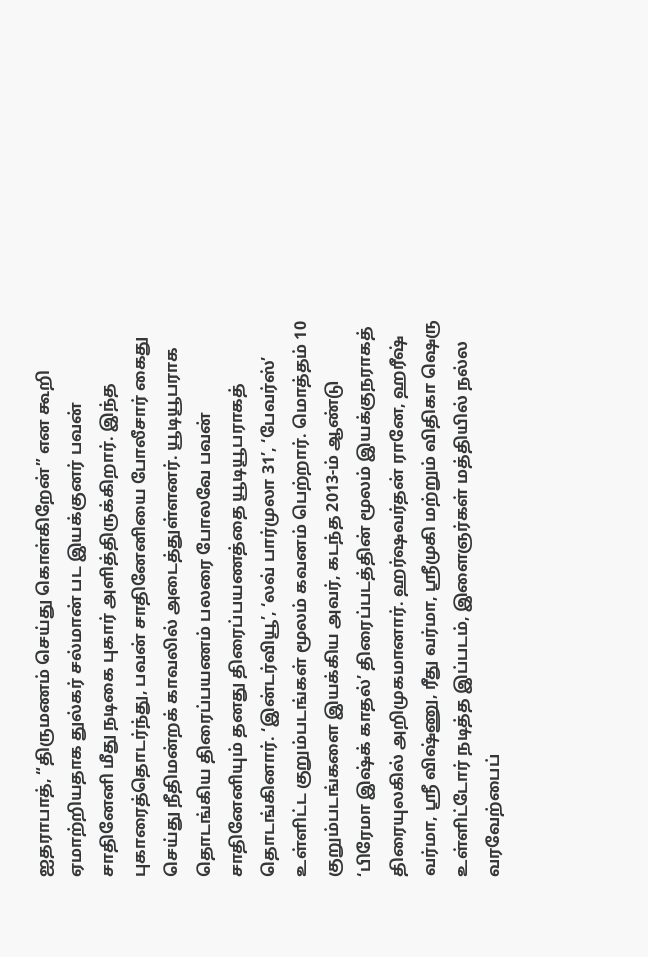ஐதராபாத், “திருமணம் செய்து கொள்கிறேன்” என கூறி ஏமாற்றியதாக துல்கர் சல்மான் பட இயக்குனர் பவன் சாதினேனி மீது நடிகை புகார் அளித்திருக்கிறார். இந்த புகாரைத்தொடர்ந்து, பவன் சாதினேனியை போலீசார் கைது செய்து நீதிமன்றக் காவலில் அடைத்துள்ளனர். யூடியூபராக தொடங்கிய திரைப்பயணம் பலரை போலவே பவன் சாதினேனியும் தனது திரைப்பயணத்தை யூடியூபராகத் தொடங்கினார். ‘இன்டர்வியூ’, ‘லவ் பார்முலா 31’, ‘பேவர்ஸ்’ உள்ளிட்ட குறும்படங்கள் மூலம் கவனம் பெற்றார். மொத்தம் 10 குறும்படங்களை இயக்கிய அவர், கடந்த 2013-ம் ஆண்டு ‘பிரேமா இஷ்க் காதல்’ திரைப்படத்தின் மூலம் இயக்குநராகத் திரையுலகில் அறிமுகமானார். ஹர்ஷவர்தன் ரானே, ஹரீஷ் வர்மா, ஸ்ரீ விஷ்ணு, ரீது வர்மா, ஸ்ரீமுகி மற்றும் விதிகா ஷெரு உள்ளிட்டோர் நடித்த இப்படம், இளைஞர்கள் மத்தியில் நல்ல வரவேற்பைப்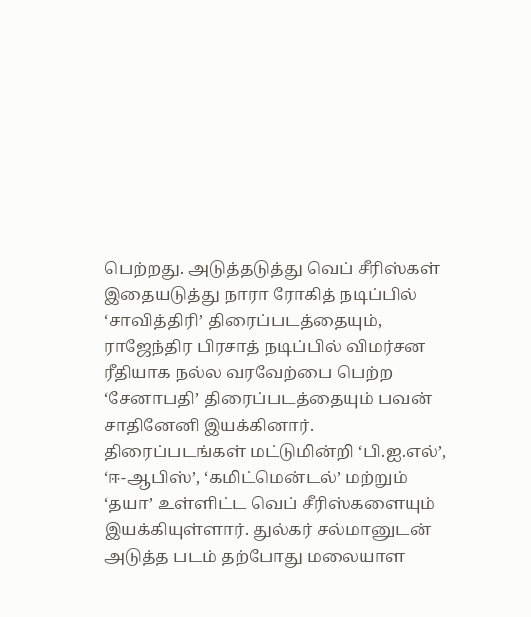பெற்றது. அடுத்தடுத்து வெப் சீரிஸ்கள் இதையடுத்து நாரா ரோகித் நடிப்பில் ‘சாவித்திரி’ திரைப்படத்தையும், ராஜேந்திர பிரசாத் நடிப்பில் விமர்சன ரீதியாக நல்ல வரவேற்பை பெற்ற ‘சேனாபதி’ திரைப்படத்தையும் பவன் சாதினேனி இயக்கினார். திரைப்படங்கள் மட்டுமின்றி ‘பி.ஐ.எல்’, ‘ஈ-ஆபிஸ்’, ‘கமிட்மென்டல்’ மற்றும் ‘தயா’ உள்ளிட்ட வெப் சீரிஸ்களையும் இயக்கியுள்ளார். துல்கர் சல்மானுடன் அடுத்த படம் தற்போது மலையாள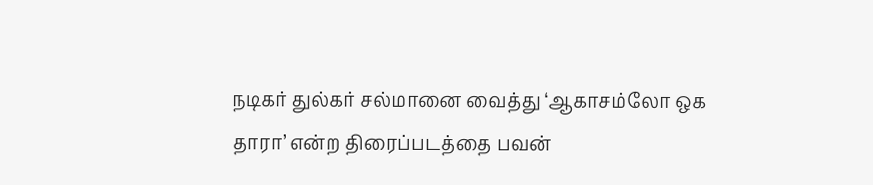நடிகர் துல்கர் சல்மானை வைத்து ‘ஆகாசம்லோ ஒக தாரா’ என்ற திரைப்படத்தை பவன்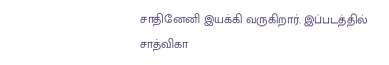சாதினேனி இயக்கி வருகிறார். இப்படத்தில் சாத்விகா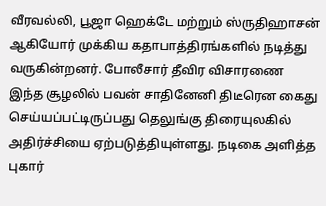வீரவல்லி, பூஜா ஹெக்டே மற்றும் ஸ்ருதிஹாசன் ஆகியோர் முக்கிய கதாபாத்திரங்களில் நடித்து வருகின்றனர். போலீசார் தீவிர விசாரணை இந்த சூழலில் பவன் சாதினேனி திடீரென கைது செய்யப்பட்டிருப்பது தெலுங்கு திரையுலகில் அதிர்ச்சியை ஏற்படுத்தியுள்ளது. நடிகை அளித்த புகார்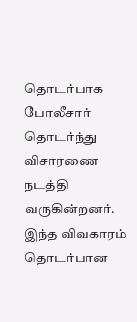தொடர்பாக போலீசார் தொடர்ந்து விசாரணை நடத்தி வருகின்றனர். இந்த விவகாரம் தொடர்பான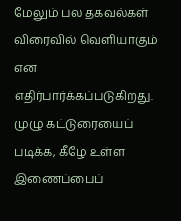மேலும் பல தகவல்கள் விரைவில் வெளியாகும் என எதிர்பார்க்கப்படுகிறது. முழு கட்டுரையைப் படிக்க, கீழே உள்ள இணைப்பைப்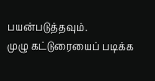பயன்படுத்தவும்.
முழு கட்டுரையைப் படிக்க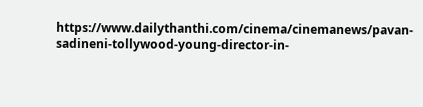https://www.dailythanthi.com/cinema/cinemanews/pavan-sadineni-tollywood-young-director-in-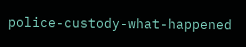police-custody-what-happened